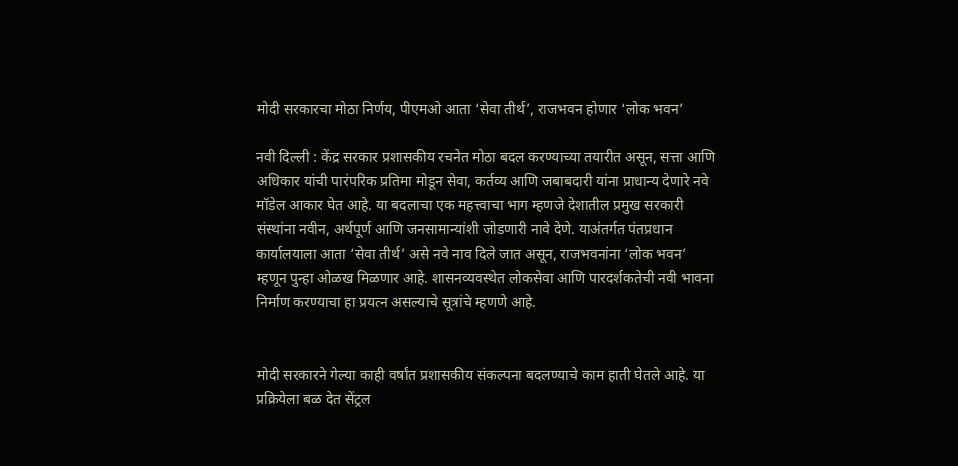मोदी सरकारचा मोठा निर्णय, पीएमओ आता ‘सेवा तीर्थ’, राजभवन होणार ‘लोक भवन’

नवी दिल्ली : केंद्र सरकार प्रशासकीय रचनेत मोठा बदल करण्याच्या तयारीत असून, सत्ता आणि अधिकार यांची पारंपरिक प्रतिमा मोडून सेवा, कर्तव्य आणि जबाबदारी यांना प्राधान्य देणारे नवे मॉडेल आकार घेत आहे. या बदलाचा एक महत्त्वाचा भाग म्हणजे देशातील प्रमुख सरकारी संस्थांना नवीन, अर्थपूर्ण आणि जनसामान्यांशी जोडणारी नावे देणे. याअंतर्गत पंतप्रधान कार्यालयाला आता ‘सेवा तीर्थ’ असे नवे नाव दिले जात असून, राजभवनांना ‘लोक भवन’ म्हणून पुन्हा ओळख मिळणार आहे. शासनव्यवस्थेत लोकसेवा आणि पारदर्शकतेची नवी भावना निर्माण करण्याचा हा प्रयत्न असल्याचे सूत्रांचे म्हणणे आहे.


मोदी सरकारने गेल्या काही वर्षांत प्रशासकीय संकल्पना बदलण्याचे काम हाती घेतले आहे. या प्रक्रियेला बळ देत सेंट्रल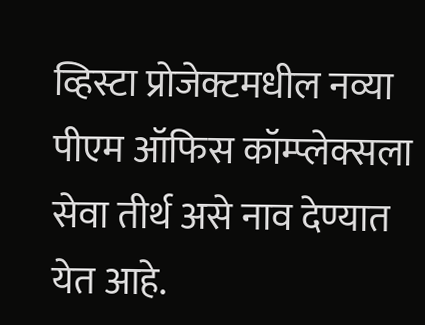व्हिस्टा प्रोजेक्टमधील नव्या पीएम ऑफिस कॉम्प्लेक्सला सेवा तीर्थ असे नाव देण्यात येत आहे.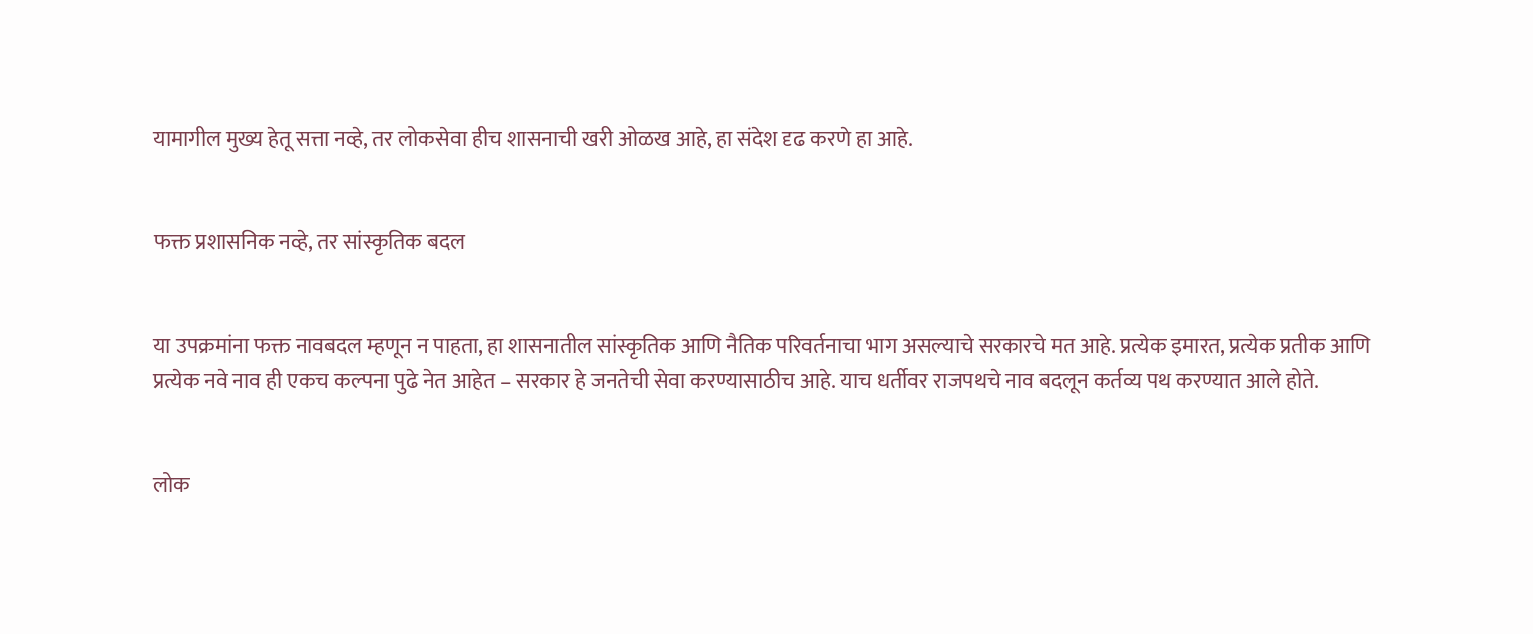यामागील मुख्य हेतू सत्ता नव्हे, तर लोकसेवा हीच शासनाची खरी ओळख आहे, हा संदेश दृढ करणे हा आहे.


फक्त प्रशासनिक नव्हे, तर सांस्कृतिक बदल


या उपक्रमांना फक्त नावबदल म्हणून न पाहता, हा शासनातील सांस्कृतिक आणि नैतिक परिवर्तनाचा भाग असल्याचे सरकारचे मत आहे. प्रत्येक इमारत, प्रत्येक प्रतीक आणि प्रत्येक नवे नाव ही एकच कल्पना पुढे नेत आहेत – सरकार हे जनतेची सेवा करण्यासाठीच आहे. याच धर्तीवर राजपथचे नाव बदलून कर्तव्य पथ करण्यात आले होते.


लोक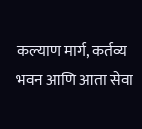कल्याण मार्ग, कर्तव्य भवन आणि आता सेवा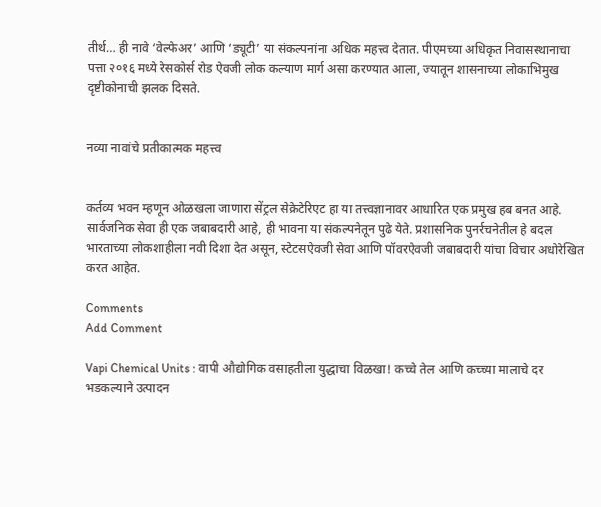तीर्थ… ही नावे ‘वेल्फेअर’ आणि ‘ड्यूटी’ या संकल्पनांना अधिक महत्त्व देतात. पीएमच्या अधिकृत निवासस्थानाचा पत्ता २०१६ मध्ये रेसकोर्स रोड ऐवजी लोक कल्याण मार्ग असा करण्यात आला, ज्यातून शासनाच्या लोकाभिमुख दृष्टीकोनाची झलक दिसते.


नव्या नावांचे प्रतीकात्मक महत्त्व


कर्तव्य भवन म्हणून ओळखला जाणारा सेंट्रल सेक्रेटेरिएट हा या तत्त्वज्ञानावर आधारित एक प्रमुख हब बनत आहे. सार्वजनिक सेवा ही एक जबाबदारी आहे, ही भावना या संकल्पनेतून पुढे येते. प्रशासनिक पुनर्रचनेतील हे बदल भारताच्या लोकशाहीला नवी दिशा देत असून, स्टेटसऐवजी सेवा आणि पॉवरऐवजी जबाबदारी यांचा विचार अधोरेखित करत आहेत.

Comments
Add Comment

Vapi Chemical Units : वापी औद्योगिक वसाहतीला युद्धाचा विळखा! कच्चे तेल आणि कच्च्या मालाचे दर भडकल्याने उत्पादन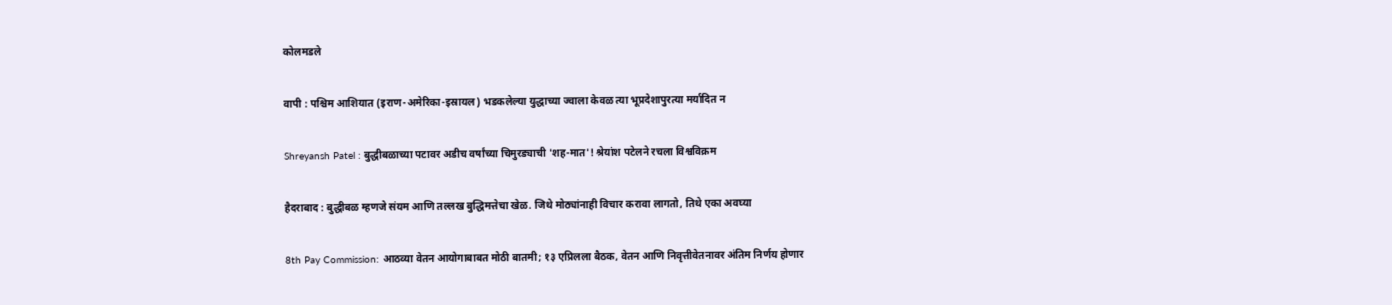कोलमडले

वापी : पश्चिम आशियात (इराण-अमेरिका-इस्रायल) भडकलेल्या युद्धाच्या ज्वाला केवळ त्या भूप्रदेशापुरत्या मर्यादित न

Shreyansh Patel : बुद्धीबळाच्या पटावर अडीच वर्षांच्या चिमुरड्याची 'शह-मात'! श्रेयांश पटेलने रचला विश्वविक्रम

हैदराबाद : बुद्धीबळ म्हणजे संयम आणि तल्लख बुद्धिमत्तेचा खेळ. जिथे मोठ्यांनाही विचार करावा लागतो, तिथे एका अवघ्या

8th Pay Commission: आठव्या वेतन आयोगाबाबत मोठी बातमी; १३ एप्रिलला बैठक, वेतन आणि निवृत्तीवेतनावर अंतिम निर्णय होणार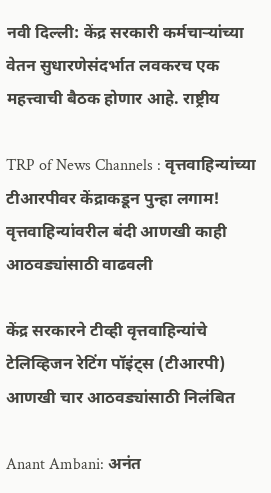नवी दिल्ली: केंद्र सरकारी कर्मचाऱ्यांच्या वेतन सुधारणेसंदर्भात लवकरच एक महत्त्वाची बैठक होणार आहे. राष्ट्रीय

TRP of News Channels : वृत्तवाहिन्यांच्या टीआरपीवर केंद्राकडून पुन्हा लगाम! वृत्तवाहिन्यांवरील बंदी आणखी काही आठवड्यांसाठी वाढवली

केंद्र सरकारने टीव्ही वृत्तवाहिन्यांचे टेलिव्हिजन रेटिंग पॉइंट्स (टीआरपी) आणखी चार आठवड्यांसाठी निलंबित

Anant Ambani: अनंत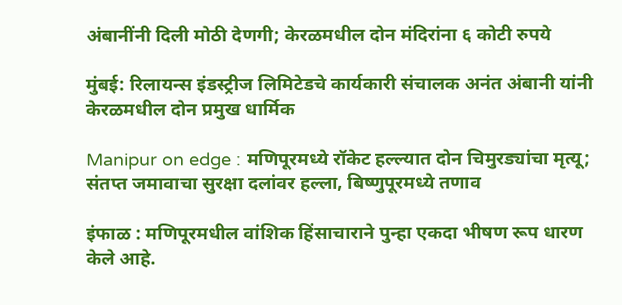अंबानींनी दिली मोठी देणगी; केरळमधील दोन मंदिरांना ६ कोटी रुपये

मुंबई: रिलायन्स इंडस्ट्रीज लिमिटेडचे कार्यकारी संचालक अनंत अंबानी यांनी केरळमधील दोन प्रमुख धार्मिक

Manipur on edge : मणिपूरमध्ये रॉकेट हल्ल्यात दोन चिमुरड्यांचा मृत्यू; संतप्त जमावाचा सुरक्षा दलांवर हल्ला, बिष्णुपूरमध्ये तणाव

इंफाळ : मणिपूरमधील वांशिक हिंसाचाराने पुन्हा एकदा भीषण रूप धारण केले आहे.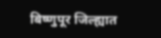बिष्णुपूर जिल्ह्यात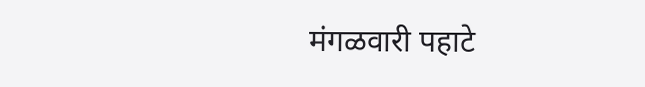मंगळवारी पहाटे